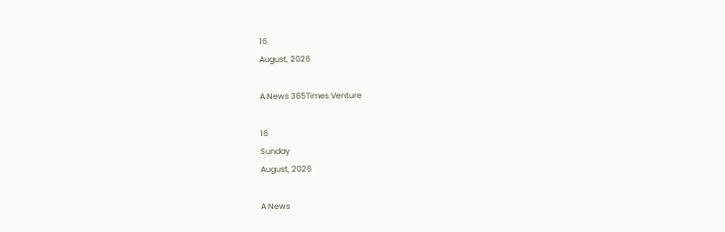16
August, 2026

A News 365Times Venture

16
Sunday
August, 2026

A News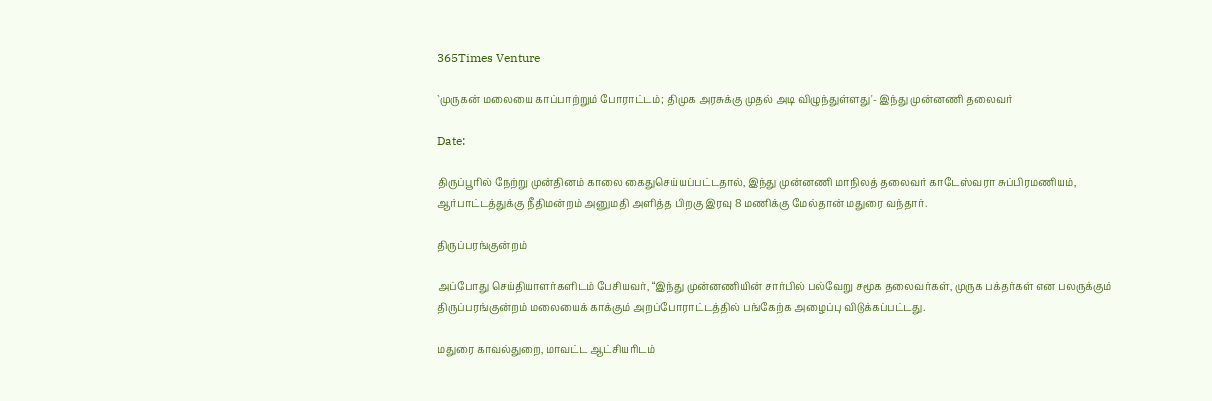365Times Venture

`முருகன் மலையை காப்பாற்றும் போராட்டம்; திமுக அரசுக்கு முதல் அடி விழுந்துள்ளது'- இந்து முன்னணி தலைவர்

Date:

திருப்பூரில் நேற்று முன்தினம் காலை கைதுசெய்யப்பட்டதால், இந்து முன்னணி மாநிலத் தலைவர் காடேஸ்வரா சுப்பிரமணியம், ஆர்பாட்டத்துக்கு நீதிமன்றம் அனுமதி அளித்த பிறகு இரவு 8 மணிக்கு மேல்தான் மதுரை வந்தார்.

திருப்பரங்குன்றம்

அப்போது செய்தியாளர்களிடம் பேசியவர், “இந்து முன்னணியின் சார்பில் பல்வேறு சமூக தலைவர்கள், முருக பக்தர்கள் என பலருக்கும் திருப்பரங்குன்றம் மலையைக் காக்கும் அறப்போராட்டத்தில் பங்கேற்க அழைப்பு விடுக்கப்பட்டது.

மதுரை காவல்துறை, மாவட்ட ஆட்சியரிடம்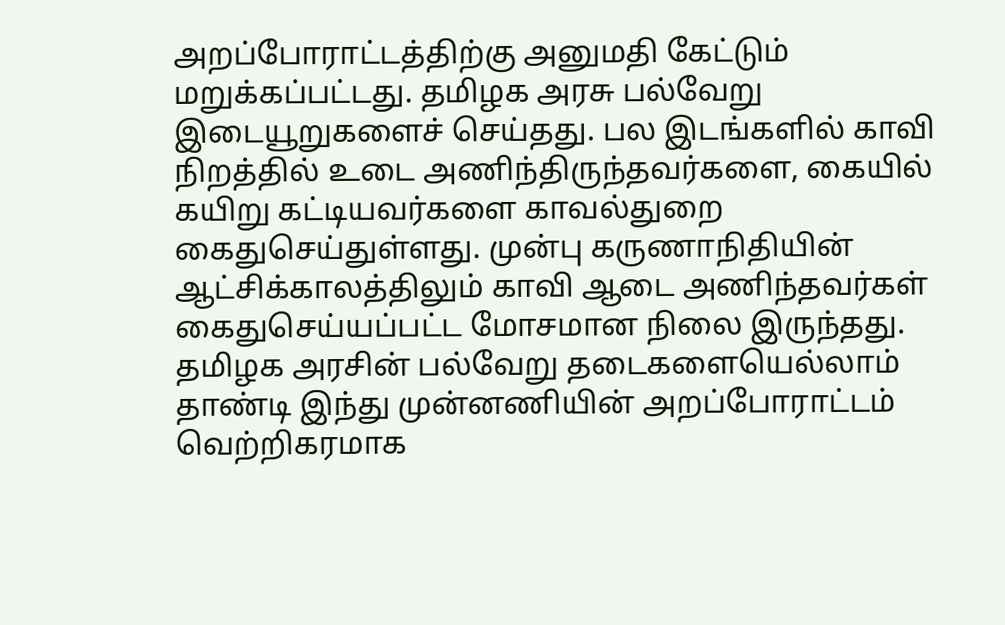அறப்போராட்டத்திற்கு அனுமதி கேட்டும் மறுக்கப்பட்டது. தமிழக அரசு பல்வேறு இடையூறுகளைச் செய்தது. பல இடங்களில் காவி நிறத்தில் உடை அணிந்திருந்தவர்களை, கையில் கயிறு கட்டியவர்களை காவல்துறை கைதுசெய்துள்ளது. முன்பு கருணாநிதியின் ஆட்சிக்காலத்திலும் காவி ஆடை அணிந்தவர்கள் கைதுசெய்யப்பட்ட மோசமான நிலை இருந்தது. தமிழக அரசின் பல்வேறு தடைகளையெல்லாம் தாண்டி இந்து முன்னணியின் அறப்போராட்டம் வெற்றிகரமாக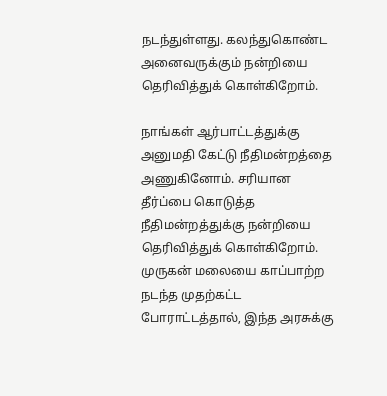நடந்துள்ளது. கலந்துகொண்ட அனைவருக்கும் நன்றியை தெரிவித்துக் கொள்கிறோம்.

நாங்கள் ஆர்பாட்டத்துக்கு அனுமதி கேட்டு நீதிமன்றத்தை அணுகினோம். சரியான தீர்ப்பை கொடுத்த நீதிமன்றத்துக்கு நன்றியை தெரிவித்துக் கொள்கிறோம். முருகன் மலையை காப்பாற்ற நடந்த முதற்கட்ட போராட்டத்தால், இந்த அரசுக்கு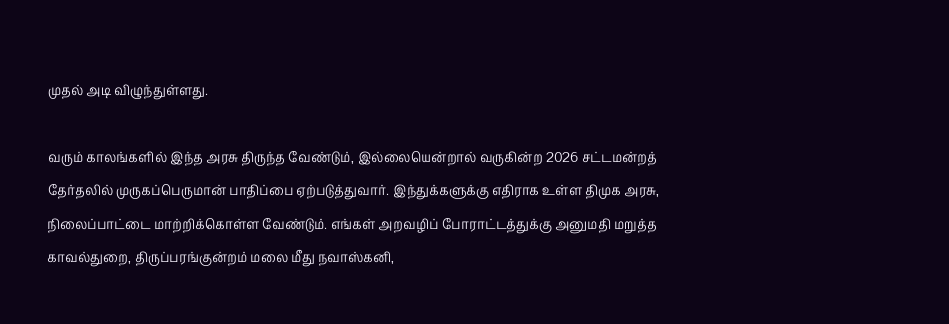முதல் அடி விழுந்துள்ளது.

வரும் காலங்களில் இந்த அரசு திருந்த வேண்டும், இல்லையென்றால் வருகின்ற 2026 சட்டமன்றத் தேர்தலில் முருகப்பெருமான் பாதிப்பை ஏற்படுத்துவார். இந்துக்களுக்கு எதிராக உள்ள திமுக அரசு, நிலைப்பாட்டை மாற்றிக்கொள்ள வேண்டும். எங்கள் அறவழிப் போராட்டத்துக்கு அனுமதி மறுத்த காவல்துறை, திருப்பரங்குன்றம் மலை மீது நவாஸ்கனி,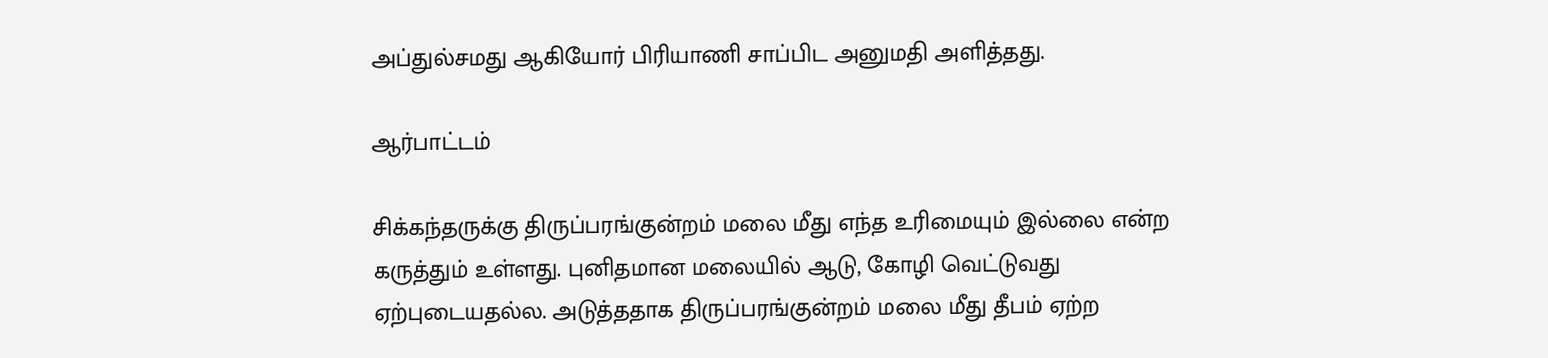அப்துல்சமது ஆகியோர் பிரியாணி சாப்பிட அனுமதி அளித்தது.

ஆர்பாட்டம்

சிக்கந்தருக்கு திருப்பரங்குன்றம் மலை மீது எந்த உரிமையும் இல்லை என்ற கருத்தும் உள்ளது. புனிதமான மலையில் ஆடு, கோழி வெட்டுவது ஏற்புடையதல்ல. அடுத்ததாக திருப்பரங்குன்றம் மலை மீது தீபம் ஏற்ற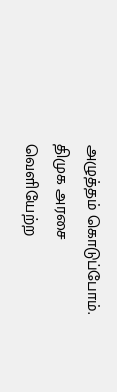அழுத்தம் கொடுப்போம். திமுக அரசை வெளியேற்ற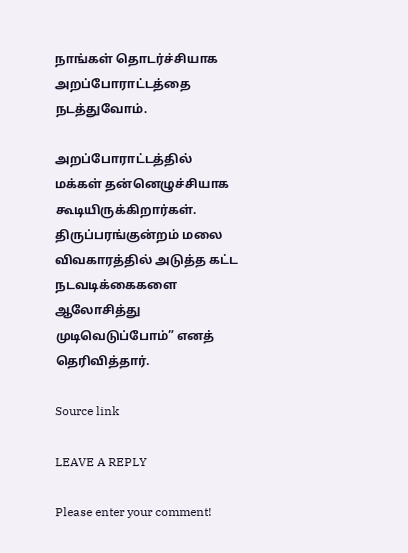நாங்கள் தொடர்ச்சியாக அறப்போராட்டத்தை நடத்துவோம்.

அறப்போராட்டத்தில் மக்கள் தன்னெழுச்சியாக கூடியிருக்கிறார்கள். திருப்பரங்குன்றம் மலை விவகாரத்தில் அடுத்த கட்ட நடவடிக்கைகளை ஆலோசித்து முடிவெடுப்போம்” எனத் தெரிவித்தார்.

Source link

LEAVE A REPLY

Please enter your comment!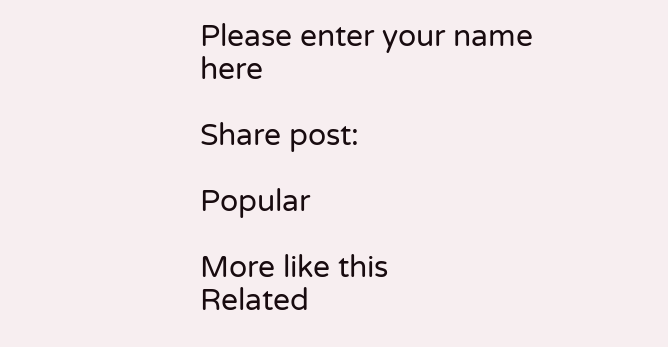Please enter your name here

Share post:

Popular

More like this
Related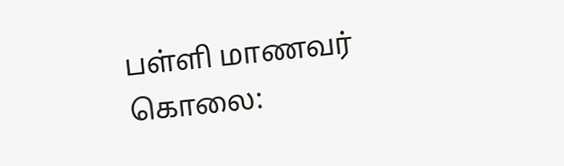பள்ளி மாணவர் கொலை: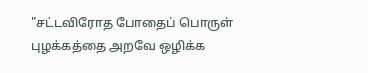"சட்டவிரோத போதைப் பொருள் புழக்கத்தை அறவே ஒழிக்க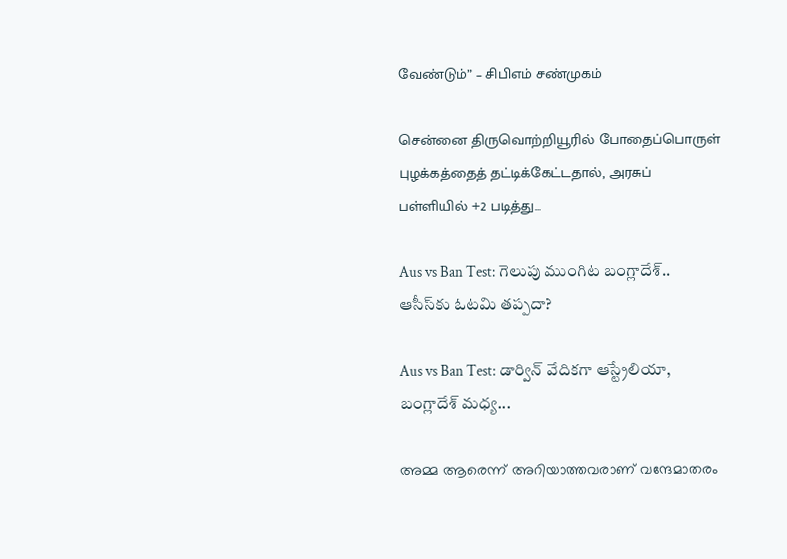வேண்டும்” – சிபிஎம் சண்முகம்

சென்னை திருவொற்றியூரில் போதைப்பொருள் புழக்கத்தைத் தட்டிக்கேட்டதால், அரசுப் பள்ளியில் +2 படித்து...

Aus vs Ban Test: గెలుపు ముంగిట బంగ్లాదేశ్.. ఆసీస్‌కు ఓటమి తప్పదా?

Aus vs Ban Test: డార్విన్ వేదికగా ఆస్ట్రేలియా, బంగ్లాదేశ్ మధ్య...

അമ്മ ആരെന്ന് അറിയാത്തവരാണ് വന്ദേമാതരം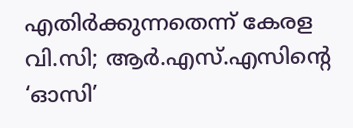എതിർക്കുന്നതെന്ന് കേരള വി.സി; ആർ.എസ്.എസിന്റെ ‘ഓസി’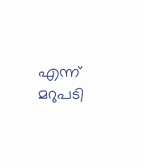എന്ന് മറുപടി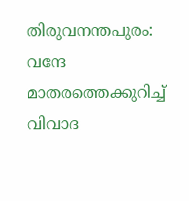തിരുവനന്തപുരം: വന്ദേ മാതരത്തെക്കുറിച്ച് വിവാദ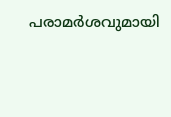പരാമർശവുമായി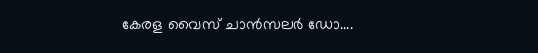കേരള വൈസ് ചാൻസലർ ഡോ....